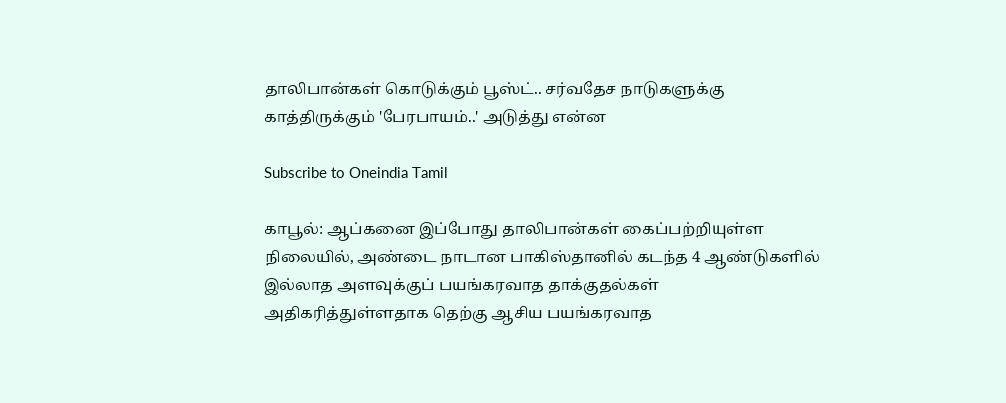தாலிபான்கள் கொடுக்கும் பூஸ்ட்.. சர்வதேச நாடுகளுக்கு காத்திருக்கும் 'பேரபாயம்..' அடுத்து என்ன

Subscribe to Oneindia Tamil

காபூல்: ஆப்கனை இப்போது தாலிபான்கள் கைப்பற்றியுள்ள நிலையில், அண்டை நாடான பாகிஸ்தானில் கடந்த 4 ஆண்டுகளில் இல்லாத அளவுக்குப் பயங்கரவாத தாக்குதல்கள் அதிகரித்துள்ளதாக தெற்கு ஆசிய பயங்கரவாத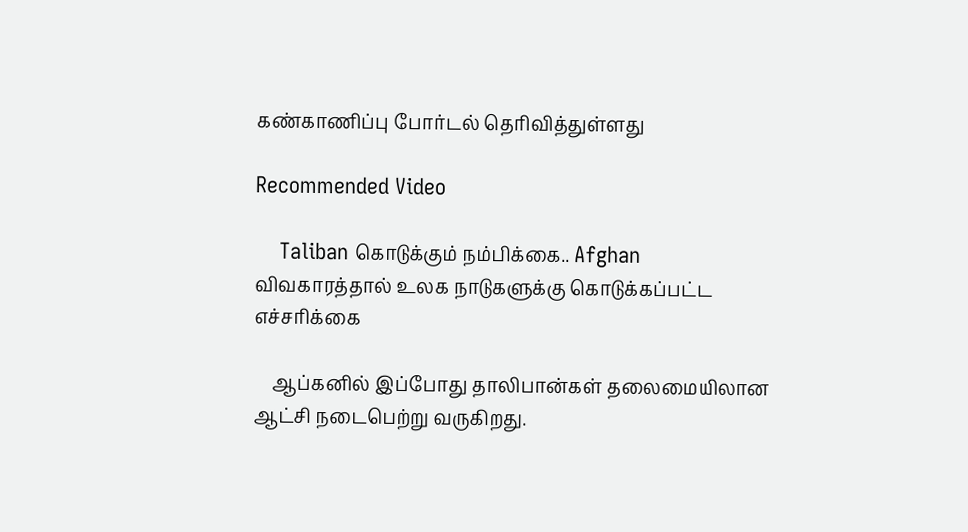கண்காணிப்பு போர்டல் தெரிவித்துள்ளது

Recommended Video

    Taliban கொடுக்கும் நம்பிக்கை.. Afghan விவகாரத்தால் உலக நாடுகளுக்கு கொடுக்கப்பட்ட எச்சரிக்கை

    ஆப்கனில் இப்போது தாலிபான்கள் தலைமையிலான ஆட்சி நடைபெற்று வருகிறது.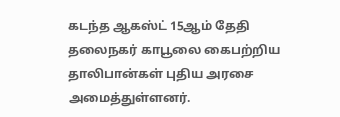கடந்த ஆகஸ்ட் 15ஆம் தேதி தலைநகர் காபூலை கைபற்றிய தாலிபான்கள் புதிய அரசை அமைத்துள்ளனர்.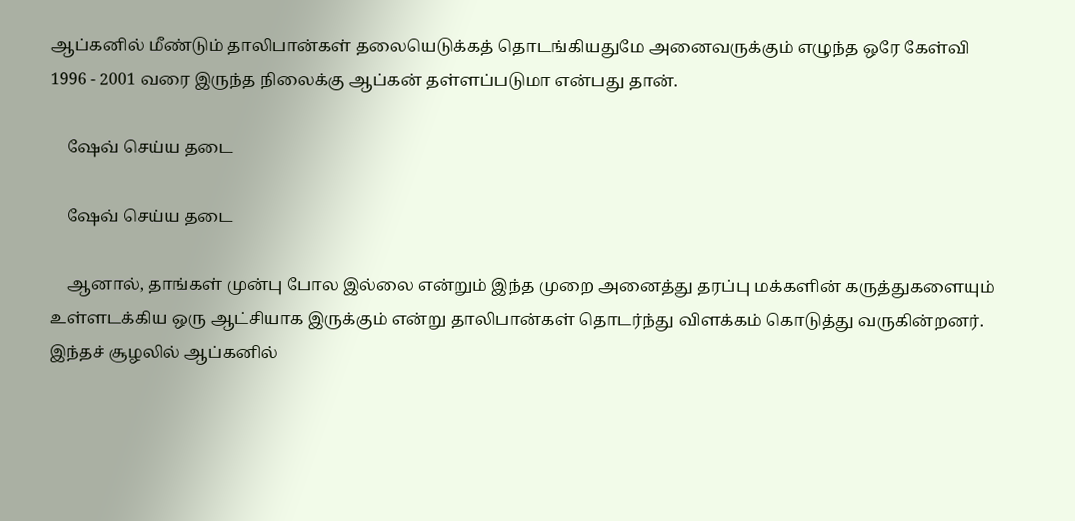ஆப்கனில் மீண்டும் தாலிபான்கள் தலையெடுக்கத் தொடங்கியதுமே அனைவருக்கும் எழுந்த ஒரே கேள்வி 1996 - 2001 வரை இருந்த நிலைக்கு ஆப்கன் தள்ளப்படுமா என்பது தான்.

    ஷேவ் செய்ய தடை

    ஷேவ் செய்ய தடை

    ஆனால், தாங்கள் முன்பு போல இல்லை என்றும் இந்த முறை அனைத்து தரப்பு மக்களின் கருத்துகளையும் உள்ளடக்கிய ஒரு ஆட்சியாக இருக்கும் என்று தாலிபான்கள் தொடர்ந்து விளக்கம் கொடுத்து வருகின்றனர். இந்தச் சூழலில் ஆப்கனில்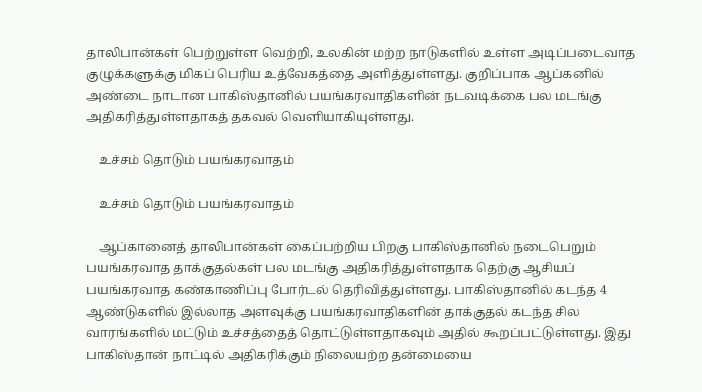தாலிபான்கள் பெற்றுள்ள வெற்றி, உலகின் மற்ற நாடுகளில் உள்ள அடிப்படைவாத குழுக்களுக்கு மிகப் பெரிய உத்வேகத்தை அளித்துள்ளது. குறிப்பாக ஆப்கனில் அண்டை நாடான பாகிஸ்தானில் பயங்கரவாதிகளின் நடவடிக்கை பல மடங்கு அதிகரித்துள்ளதாகத் தகவல் வெளியாகியுள்ளது.

    உச்சம் தொடும் பயங்கரவாதம்

    உச்சம் தொடும் பயங்கரவாதம்

    ஆப்கானைத் தாலிபான்கள் கைப்பற்றிய பிறகு பாகிஸ்தானில் நடைபெறும் பயங்கரவாத தாக்குதல்கள் பல மடங்கு அதிகரித்துள்ளதாக தெற்கு ஆசியப் பயங்கரவாத கண்காணிப்பு போர்டல் தெரிவித்துள்ளது. பாகிஸ்தானில் கடந்த 4 ஆண்டுகளில் இல்லாத அளவுக்கு பயங்கரவாதிகளின் தாக்குதல் கடந்த சில வாரங்களில் மட்டும் உச்சத்தைத் தொட்டுள்ளதாகவும் அதில் கூறப்பட்டுள்ளது. இது பாகிஸ்தான் நாட்டில் அதிகரிக்கும் நிலையற்ற தன்மையை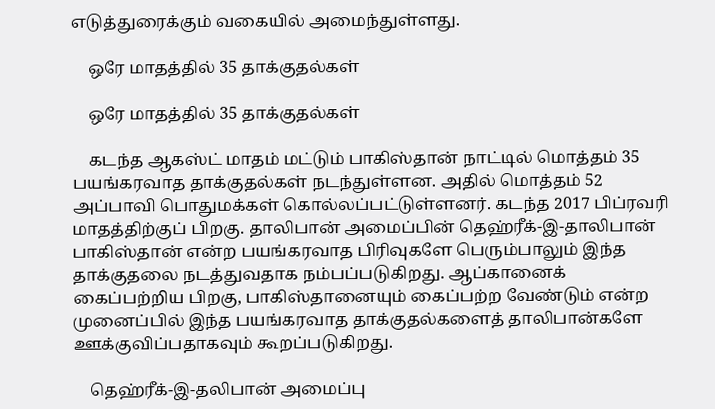எடுத்துரைக்கும் வகையில் அமைந்துள்ளது.

    ஒரே மாதத்தில் 35 தாக்குதல்கள்

    ஒரே மாதத்தில் 35 தாக்குதல்கள்

    கடந்த ஆகஸ்ட் மாதம் மட்டும் பாகிஸ்தான் நாட்டில் மொத்தம் 35 பயங்கரவாத தாக்குதல்கள் நடந்துள்ளன. அதில் மொத்தம் 52 அப்பாவி பொதுமக்கள் கொல்லப்பட்டுள்ளனர். கடந்த 2017 பிப்ரவரி மாதத்திற்குப் பிறகு. தாலிபான் அமைப்பின் தெஹ்ரீக்-இ-தாலிபான் பாகிஸ்தான் என்ற பயங்கரவாத பிரிவுகளே பெரும்பாலும் இந்த தாக்குதலை நடத்துவதாக நம்பப்படுகிறது. ஆப்கானைக் கைப்பற்றிய பிறகு, பாகிஸ்தானையும் கைப்பற்ற வேண்டும் என்ற முனைப்பில் இந்த பயங்கரவாத தாக்குதல்களைத் தாலிபான்களே ஊக்குவிப்பதாகவும் கூறப்படுகிறது.

    தெஹ்ரீக்-இ-தலிபான் அமைப்பு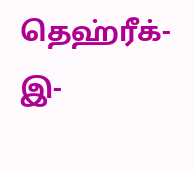தெஹ்ரீக்-இ-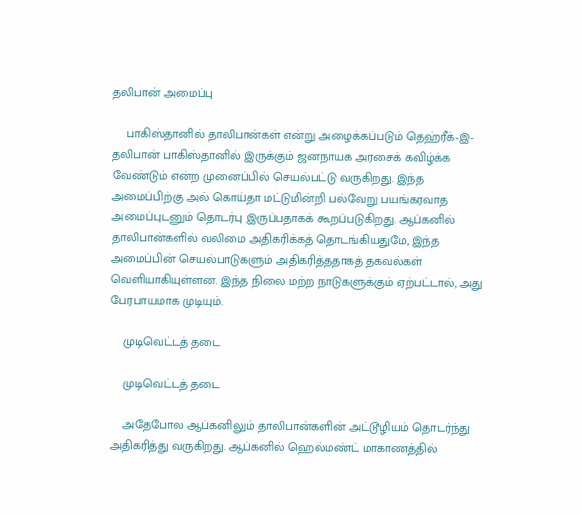தலிபான் அமைப்பு

    பாகிஸ்தானில் தாலிபான்கள் என்று அழைக்கப்படும் தெஹ்ரீக்-இ-தலிபான் பாகிஸ்தானில் இருக்கும் ஜனநாயக அரசைக் கவிழ்க்க வேண்டும் என்ற முனைப்பில் செயல்பட்டு வருகிறது. இந்த அமைப்பிற்கு அல் கொய்தா மட்டுமின்றி பல்வேறு பயங்கரவாத அமைப்புடனும் தொடர்பு இருப்பதாகக் கூறப்படுகிறது. ஆப்கனில் தாலிபான்களில் வலிமை அதிகரிக்கத் தொடங்கியதுமே, இந்த அமைப்பின் செயல்பாடுகளும் அதிகரித்ததாகத் தகவல்கள் வெளியாகியுள்ளன. இந்த நிலை மற்ற நாடுகளுக்கும் ஏற்பட்டால், அது பேரபாயமாக முடியும்.

    முடிவெட்டத் தடை

    முடிவெட்டத் தடை

    அதேபோல ஆப்கனிலும் தாலிபான்களின் அட்டூழியம் தொடர்ந்து அதிகரித்து வருகிறது. ஆப்கனில் ஹெல்மண்ட் மாகாணத்தில்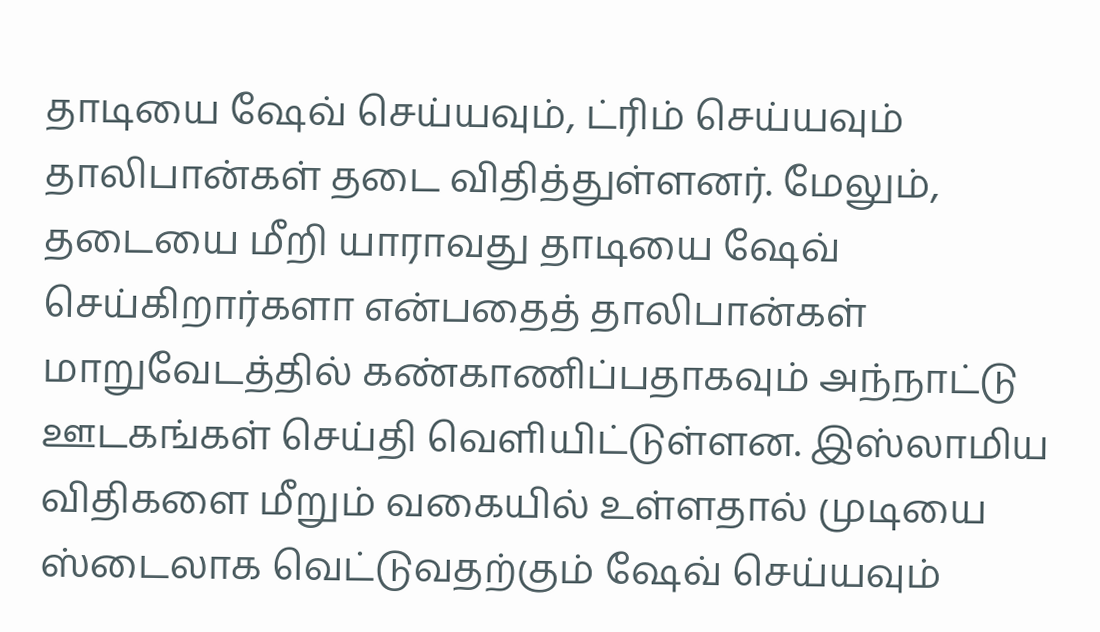தாடியை ஷேவ் செய்யவும், ட்ரிம் செய்யவும் தாலிபான்கள் தடை விதித்துள்ளனர். மேலும், தடையை மீறி யாராவது தாடியை ஷேவ் செய்கிறார்களா என்பதைத் தாலிபான்கள் மாறுவேடத்தில் கண்காணிப்பதாகவும் அந்நாட்டு ஊடகங்கள் செய்தி வெளியிட்டுள்ளன. இஸ்லாமிய விதிகளை மீறும் வகையில் உள்ளதால் முடியை ஸ்டைலாக வெட்டுவதற்கும் ஷேவ் செய்யவும்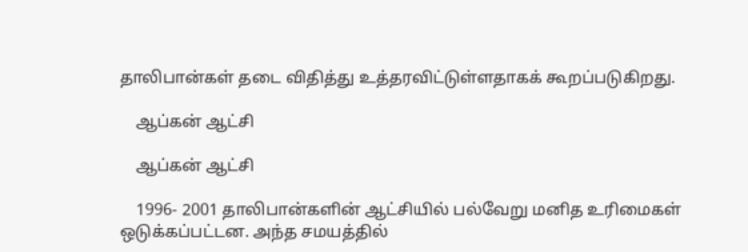தாலிபான்கள் தடை விதித்து உத்தரவிட்டுள்ளதாகக் கூறப்படுகிறது.

    ஆப்கன் ஆட்சி

    ஆப்கன் ஆட்சி

    1996- 2001 தாலிபான்களின் ஆட்சியில் பல்வேறு மனித உரிமைகள் ஒடுக்கப்பட்டன. அந்த சமயத்தில்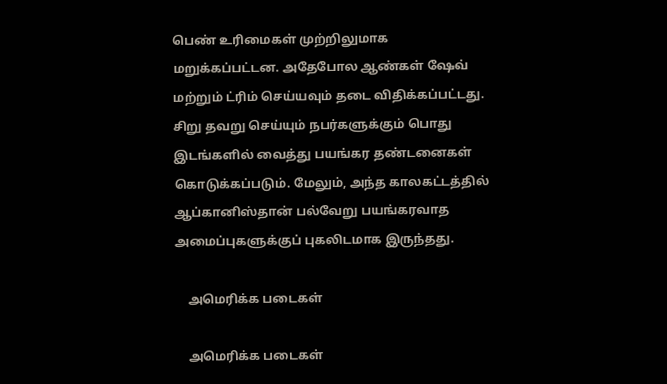பெண் உரிமைகள் முற்றிலுமாக மறுக்கப்பட்டன. அதேபோல ஆண்கள் ஷேவ் மற்றும் ட்ரிம் செய்யவும் தடை விதிக்கப்பட்டது. சிறு தவறு செய்யும் நபர்களுக்கும் பொது இடங்களில் வைத்து பயங்கர தண்டனைகள் கொடுக்கப்படும். மேலும், அந்த காலகட்டத்தில் ஆப்கானிஸ்தான் பல்வேறு பயங்கரவாத அமைப்புகளுக்குப் புகலிடமாக இருந்தது.

    அமெரிக்க படைகள்

    அமெரிக்க படைகள்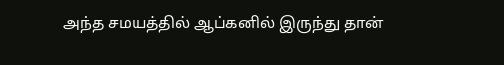அந்த சமயத்தில் ஆப்கனில் இருந்து தான்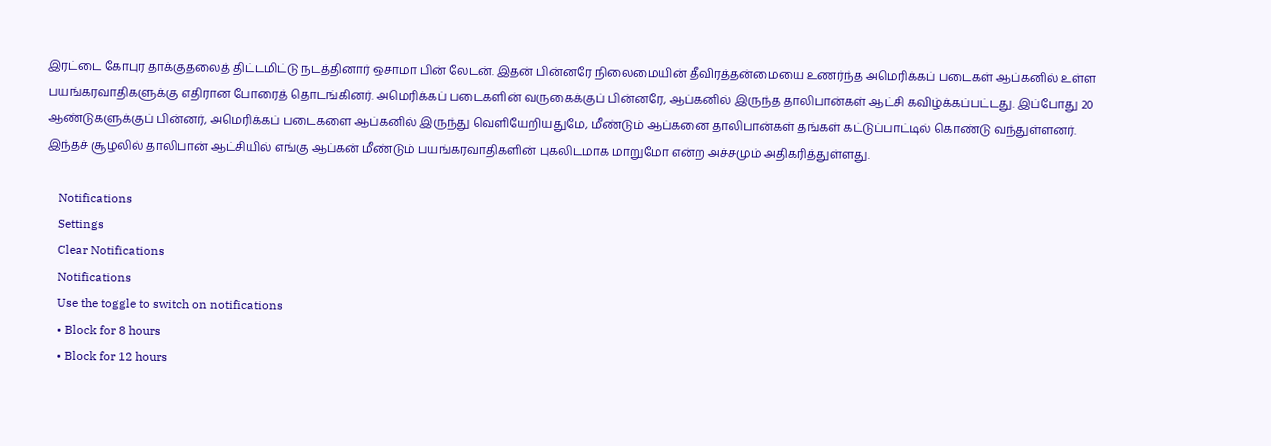இரட்டை கோபுர தாக்குதலைத் திட்டமிட்டு நடத்தினார் ஒசாமா பின் லேடன். இதன் பின்னரே நிலைமையின் தீவிரத்தன்மையை உணர்ந்த அமெரிக்கப் படைகள் ஆப்கனில் உள்ள பயங்கரவாதிகளுக்கு எதிரான போரைத் தொடங்கினர். அமெரிக்கப் படைகளின் வருகைக்குப் பின்னரே, ஆப்கனில் இருந்த தாலிபான்கள் ஆட்சி கவிழ்க்கப்பட்டது. இப்போது 20 ஆண்டுகளுக்குப் பின்னர், அமெரிக்கப் படைகளை ஆப்கனில் இருந்து வெளியேறியதுமே, மீண்டும் ஆப்கனை தாலிபான்கள் தங்கள் கட்டுப்பாட்டில் கொண்டு வந்துள்ளனர். இந்தச் சூழலில் தாலிபான் ஆட்சியில் எங்கு ஆப்கன் மீண்டும் பயங்கரவாதிகளின் புகலிடமாக மாறுமோ என்ற அச்சமும் அதிகரித்துள்ளது.

    Notifications
    Settings
    Clear Notifications
    Notifications
    Use the toggle to switch on notifications
    • Block for 8 hours
    • Block for 12 hours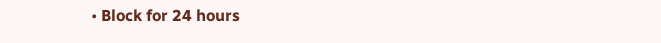• Block for 24 hours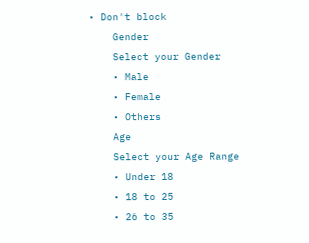• Don't block
    Gender
    Select your Gender
    • Male
    • Female
    • Others
    Age
    Select your Age Range
    • Under 18
    • 18 to 25
    • 26 to 35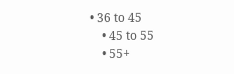• 36 to 45
    • 45 to 55
    • 55+